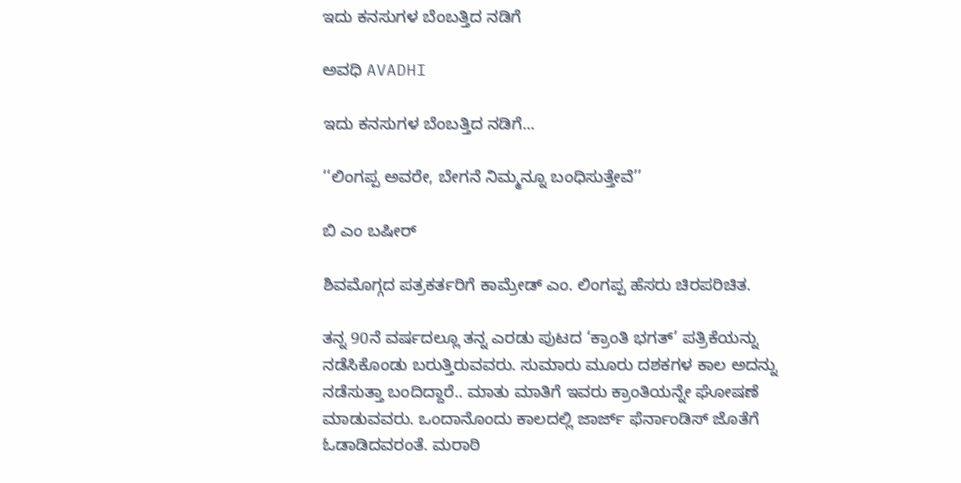ಇದು ಕನಸುಗಳ ಬೆಂಬತ್ತಿದ ನಡಿಗೆ‍

ಅವಧಿ AVADHI

ಇದು ಕನಸುಗಳ ಬೆಂಬತ್ತಿದ ನಡಿಗೆ...

‘‘ಲಿಂಗಪ್ಪ ಅವರೇ, ಬೇಗನೆ ನಿಮ್ಮನ್ನೂ ಬಂಧಿಸುತ್ತೇವೆ’’

ಬಿ ಎಂ ಬಷೀರ್

ಶಿವಮೊಗ್ಗದ ಪತ್ರಕರ್ತರಿಗೆ ಕಾಮ್ರೇಡ್ ಎಂ. ಲಿಂಗಪ್ಪ ಹೆಸರು ಚಿರಪರಿಚಿತ.

ತನ್ನ 90ನೆ ವರ್ಷದಲ್ಲೂ ತನ್ನ ಎರಡು ಪುಟದ ‘ಕ್ರಾಂತಿ ಭಗತ್’ ಪತ್ರಿಕೆಯನ್ನು ನಡೆಸಿಕೊಂಡು ಬರುತ್ತಿರುವವರು. ಸುಮಾರು ಮೂರು ದಶಕಗಳ ಕಾಲ ಅದನ್ನು ನಡೆಸುತ್ತಾ ಬಂದಿದ್ದಾರೆ.. ಮಾತು ಮಾತಿಗೆ ಇವರು ಕ್ರಾಂತಿಯನ್ನೇ ಘೋಷಣೆ ಮಾಡುವವರು. ಒಂದಾನೊಂದು ಕಾಲದಲ್ಲಿ ಜಾರ್ಜ್ ಫೆರ್ನಾಂಡಿಸ್ ಜೊತೆಗೆ ಓಡಾಡಿದವರಂತೆ. ಮರಾಠಿ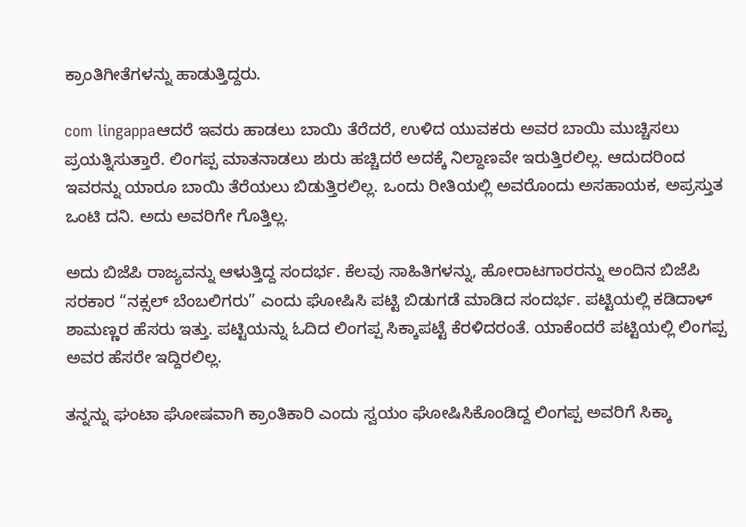ಕ್ರಾಂತಿಗೀತೆಗಳನ್ನು ಹಾಡುತ್ತಿದ್ದರು.

com lingappaಆದರೆ ಇವರು ಹಾಡಲು ಬಾಯಿ ತೆರೆದರೆ, ಉಳಿದ ಯುವಕರು ಅವರ ಬಾಯಿ ಮುಚ್ಚಿಸಲು ಪ್ರಯತ್ನಿಸುತ್ತಾರೆ. ಲಿಂಗಪ್ಪ ಮಾತನಾಡಲು ಶುರು ಹಚ್ಚಿದರೆ ಅದಕ್ಕೆ ನಿಲ್ದಾಣವೇ ಇರುತ್ತಿರಲಿಲ್ಲ. ಆದುದರಿಂದ ಇವರನ್ನು ಯಾರೂ ಬಾಯಿ ತೆರೆಯಲು ಬಿಡುತ್ತಿರಲಿಲ್ಲ. ಒಂದು ರೀತಿಯಲ್ಲಿ ಅವರೊಂದು ಅಸಹಾಯಕ, ಅಪ್ರಸ್ತುತ ಒಂಟಿ ದನಿ. ಅದು ಅವರಿಗೇ ಗೊತ್ತಿಲ್ಲ.

ಅದು ಬಿಜೆಪಿ ರಾಜ್ಯವನ್ನು ಆಳುತ್ತಿದ್ದ ಸಂದರ್ಭ. ಕೆಲವು ಸಾಹಿತಿಗಳನ್ನು, ಹೋರಾಟಗಾರರನ್ನು ಅಂದಿನ ಬಿಜೆಪಿ ಸರಕಾರ “ನಕ್ಸಲ್ ಬೆಂಬಲಿಗರು” ಎಂದು ಘೋಷಿಸಿ ಪಟ್ಟಿ ಬಿಡುಗಡೆ ಮಾಡಿದ ಸಂದರ್ಭ. ಪಟ್ಟಿಯಲ್ಲಿ ಕಡಿದಾಳ್ ಶಾಮಣ್ಣರ ಹೆಸರು ಇತ್ತು. ಪಟ್ಟಿಯನ್ನು ಓದಿದ ಲಿಂಗಪ್ಪ ಸಿಕ್ಕಾಪಟ್ಟೆ ಕೆರಳಿದರಂತೆ. ಯಾಕೆಂದರೆ ಪಟ್ಟಿಯಲ್ಲಿ ಲಿಂಗಪ್ಪ ಅವರ ಹೆಸರೇ ಇದ್ದಿರಲಿಲ್ಲ.

ತನ್ನನ್ನು ಘಂಟಾ ಘೋಷವಾಗಿ ಕ್ರಾಂತಿಕಾರಿ ಎಂದು ಸ್ವಯಂ ಘೋಷಿಸಿಕೊಂಡಿದ್ದ ಲಿಂಗಪ್ಪ ಅವರಿಗೆ ಸಿಕ್ಕಾ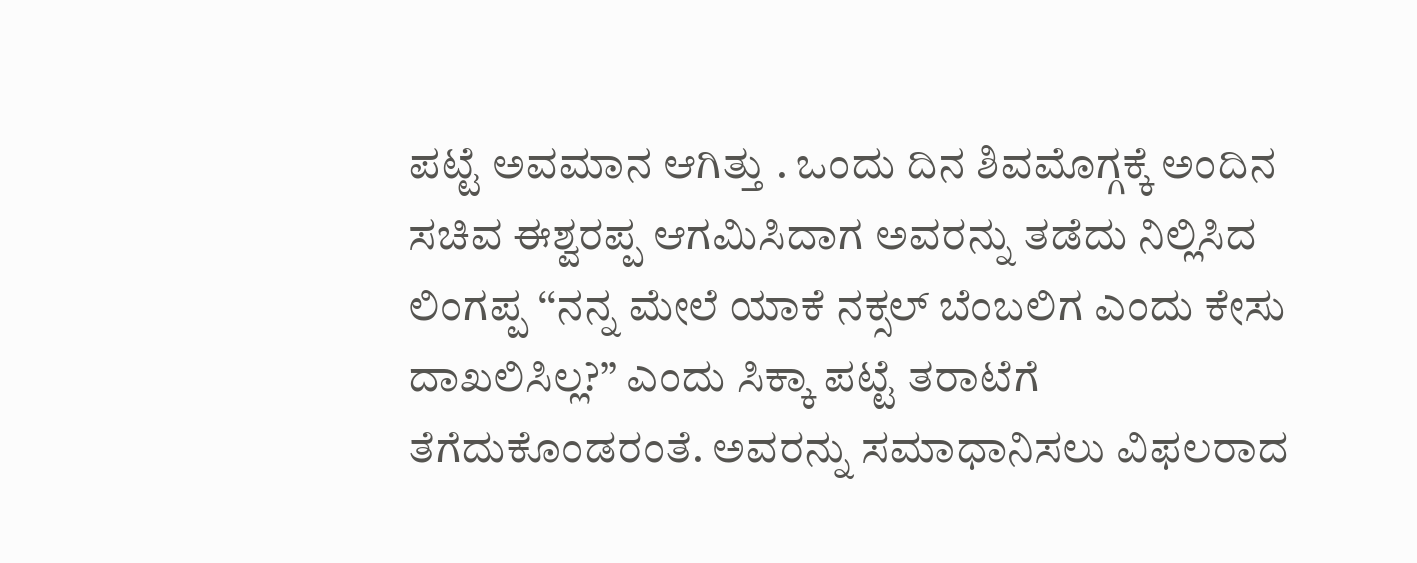ಪಟ್ಟೆ ಅವಮಾನ ಆಗಿತ್ತು . ಒಂದು ದಿನ ಶಿವಮೊಗ್ಗಕ್ಕೆ ಅಂದಿನ ಸಚಿವ ಈಶ್ವರಪ್ಪ ಆಗಮಿಸಿದಾಗ ಅವರನ್ನು ತಡೆದು ನಿಲ್ಲಿಸಿದ ಲಿಂಗಪ್ಪ ‘‘ನನ್ನ ಮೇಲೆ ಯಾಕೆ ನಕ್ಸಲ್ ಬೆಂಬಲಿಗ ಎಂದು ಕೇಸು ದಾಖಲಿಸಿಲ್ಲ?’’ ಎಂದು ಸಿಕ್ಕಾ ಪಟ್ಟೆ ತರಾಟೆಗೆ ತೆಗೆದುಕೊಂಡರಂತೆ. ಅವರನ್ನು ಸಮಾಧಾನಿಸಲು ವಿಫಲರಾದ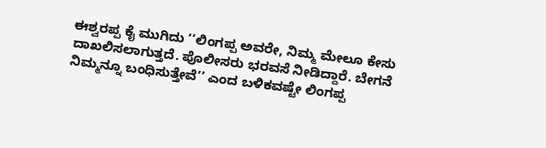ಈಶ್ವರಪ್ಪ ಕೈ ಮುಗಿದು ‘‘ಲಿಂಗಪ್ಪ ಅವರೇ, ನಿಮ್ಮ ಮೇಲೂ ಕೇಸು ದಾಖಲಿಸಲಾಗುತ್ತದೆ. ಪೊಲೀಸರು ಭರವಸೆ ನೀಡಿದ್ದಾರೆ. ಬೇಗನೆ ನಿಮ್ಮನ್ನೂ ಬಂಧಿಸುತ್ತೇವೆ’’ ಎಂದ ಬಳಿಕವಷ್ಟೇ ಲಿಂಗಪ್ಪ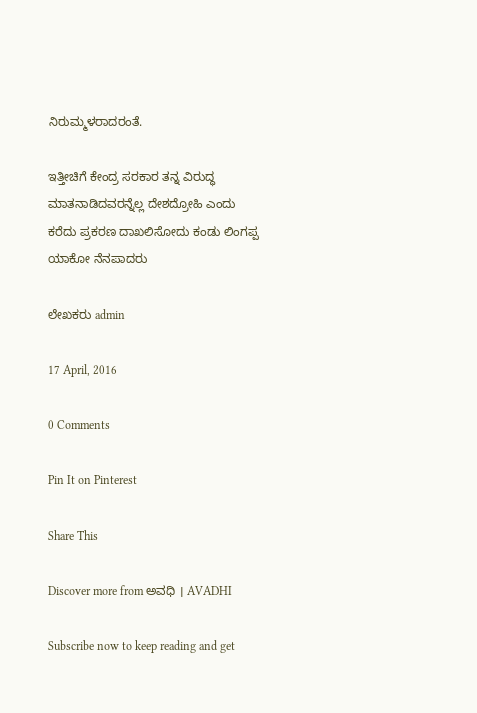ನಿರುಮ್ಮಳರಾದರಂತೆ.

ಇತ್ತೀಚಿಗೆ ಕೇಂದ್ರ ಸರಕಾರ ತನ್ನ ವಿರುದ್ಧ ಮಾತನಾಡಿದವರನ್ನೆಲ್ಲ ದೇಶದ್ರೋಹಿ ಎಂದು ಕರೆದು ಪ್ರಕರಣ ದಾಖಲಿಸೋದು ಕಂಡು ಲಿಂಗಪ್ಪ ಯಾಕೋ ನೆನಪಾದರು

ಲೇಖಕರು admin

17 April, 2016

0 Comments

Pin It on Pinterest

Share This

Discover more from ಅವಧಿ । AVADHI

Subscribe now to keep reading and get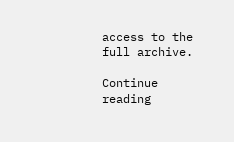access to the full archive.

Continue reading